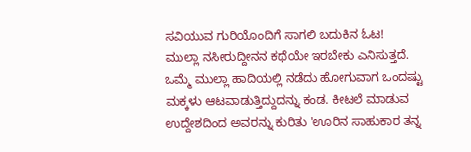ಸವಿಯುವ ಗುರಿಯೊಂದಿಗೆ ಸಾಗಲಿ ಬದುಕಿನ ಓಟ!
ಮುಲ್ಲಾ ನಸೀರುದ್ದೀನನ ಕಥೆಯೇ ಇರಬೇಕು ಎನಿಸುತ್ತದೆ. ಒಮ್ಮೆ ಮುಲ್ಲಾ ಹಾದಿಯಲ್ಲಿ ನಡೆದು ಹೋಗುವಾಗ ಒಂದಷ್ಟು ಮಕ್ಕಳು ಆಟವಾಡುತ್ತಿದ್ದುದನ್ನು ಕಂಡ. ಕೀಟಲೆ ಮಾಡುವ ಉದ್ದೇಶದಿಂದ ಅವರನ್ನು ಕುರಿತು 'ಊರಿನ ಸಾಹುಕಾರ ತನ್ನ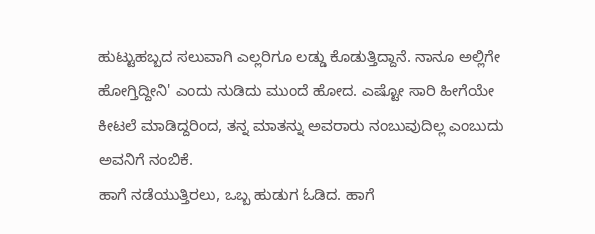ಹುಟ್ಟುಹಬ್ಬದ ಸಲುವಾಗಿ ಎಲ್ಲರಿಗೂ ಲಡ್ಡು ಕೊಡುತ್ತಿದ್ದಾನೆ. ನಾನೂ ಅಲ್ಲಿಗೇ ಹೋಗ್ತಿದ್ದೀನಿ' ಎಂದು ನುಡಿದು ಮುಂದೆ ಹೋದ. ಎಷ್ಟೋ ಸಾರಿ ಹೀಗೆಯೇ ಕೀಟಲೆ ಮಾಡಿದ್ದರಿಂದ, ತನ್ನ ಮಾತನ್ನು ಅವರಾರು ನಂಬುವುದಿಲ್ಲ ಎಂಬುದು ಅವನಿಗೆ ನಂಬಿಕೆ.
ಹಾಗೆ ನಡೆಯುತ್ತಿರಲು, ಒಬ್ಬ ಹುಡುಗ ಓಡಿದ. ಹಾಗೆ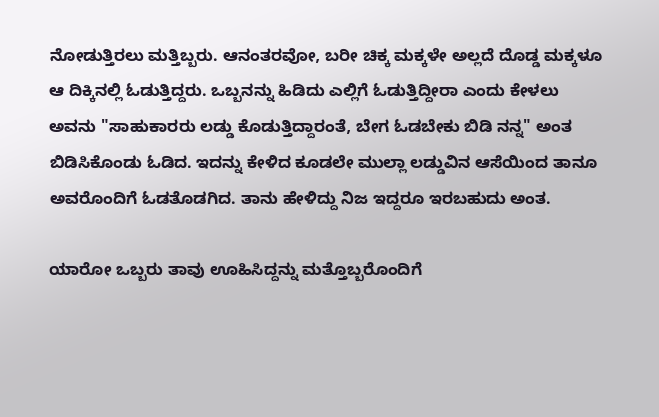ನೋಡುತ್ತಿರಲು ಮತ್ತಿಬ್ಬರು. ಆನಂತರವೋ, ಬರೀ ಚಿಕ್ಕ ಮಕ್ಕಳೇ ಅಲ್ಲದೆ ದೊಡ್ಡ ಮಕ್ಕಳೂ ಆ ದಿಕ್ಕಿನಲ್ಲಿ ಓಡುತ್ತಿದ್ದರು. ಒಬ್ಬನನ್ನು ಹಿಡಿದು ಎಲ್ಲಿಗೆ ಓಡುತ್ತಿದ್ದೀರಾ ಎಂದು ಕೇಳಲು ಅವನು "ಸಾಹುಕಾರರು ಲಡ್ಡು ಕೊಡುತ್ತಿದ್ದಾರಂತೆ, ಬೇಗ ಓಡಬೇಕು ಬಿಡಿ ನನ್ನ" ಅಂತ ಬಿಡಿಸಿಕೊಂಡು ಓಡಿದ. ಇದನ್ನು ಕೇಳಿದ ಕೂಡಲೇ ಮುಲ್ಲಾ ಲಡ್ಡುವಿನ ಆಸೆಯಿಂದ ತಾನೂ ಅವರೊಂದಿಗೆ ಓಡತೊಡಗಿದ. ತಾನು ಹೇಳಿದ್ದು ನಿಜ ಇದ್ದರೂ ಇರಬಹುದು ಅಂತ.

ಯಾರೋ ಒಬ್ಬರು ತಾವು ಊಹಿಸಿದ್ದನ್ನು ಮತ್ತೊಬ್ಬರೊಂದಿಗೆ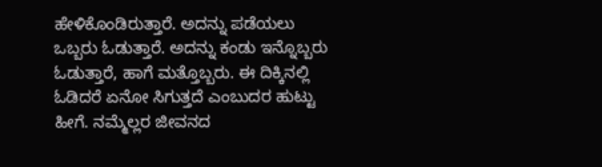ಹೇಳಿಕೊಂಡಿರುತ್ತಾರೆ. ಅದನ್ನು ಪಡೆಯಲು ಒಬ್ಬರು ಓಡುತ್ತಾರೆ. ಅದನ್ನು ಕಂಡು ಇನ್ನೊಬ್ಬರು ಓಡುತ್ತಾರೆ, ಹಾಗೆ ಮತ್ತೊಬ್ಬರು. ಈ ದಿಕ್ಕಿನಲ್ಲಿ ಓಡಿದರೆ ಏನೋ ಸಿಗುತ್ತದೆ ಎಂಬುದರ ಹುಟ್ಟು ಹೀಗೆ. ನಮ್ಮೆಲ್ಲರ ಜೀವನದ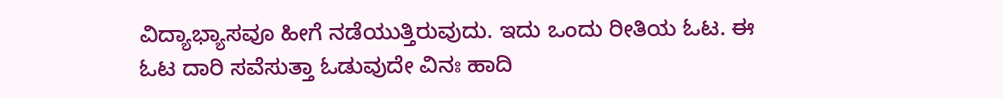ವಿದ್ಯಾಭ್ಯಾಸವೂ ಹೀಗೆ ನಡೆಯುತ್ತಿರುವುದು. ಇದು ಒಂದು ರೀತಿಯ ಓಟ. ಈ ಓಟ ದಾರಿ ಸವೆಸುತ್ತಾ ಓಡುವುದೇ ವಿನಃ ಹಾದಿ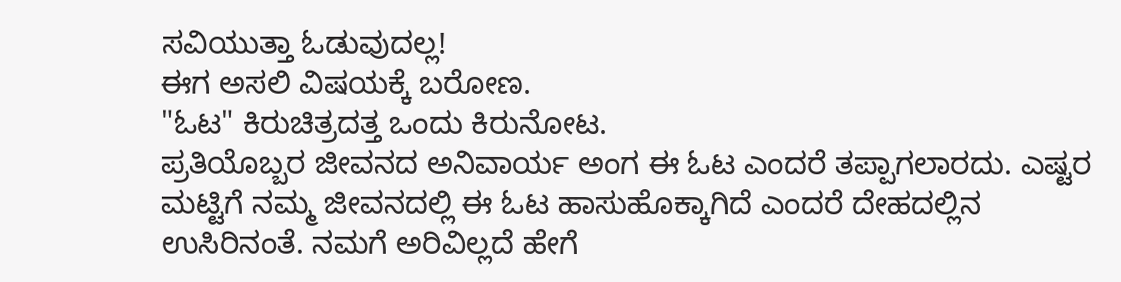ಸವಿಯುತ್ತಾ ಓಡುವುದಲ್ಲ!
ಈಗ ಅಸಲಿ ವಿಷಯಕ್ಕೆ ಬರೋಣ.
"ಓಟ" ಕಿರುಚಿತ್ರದತ್ತ ಒಂದು ಕಿರುನೋಟ.
ಪ್ರತಿಯೊಬ್ಬರ ಜೀವನದ ಅನಿವಾರ್ಯ ಅಂಗ ಈ ಓಟ ಎಂದರೆ ತಪ್ಪಾಗಲಾರದು. ಎಷ್ಟರ ಮಟ್ಟಿಗೆ ನಮ್ಮ ಜೀವನದಲ್ಲಿ ಈ ಓಟ ಹಾಸುಹೊಕ್ಕಾಗಿದೆ ಎಂದರೆ ದೇಹದಲ್ಲಿನ ಉಸಿರಿನಂತೆ. ನಮಗೆ ಅರಿವಿಲ್ಲದೆ ಹೇಗೆ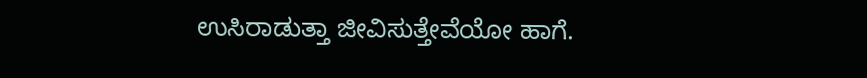ಉಸಿರಾಡುತ್ತಾ ಜೀವಿಸುತ್ತೇವೆಯೋ ಹಾಗೆ.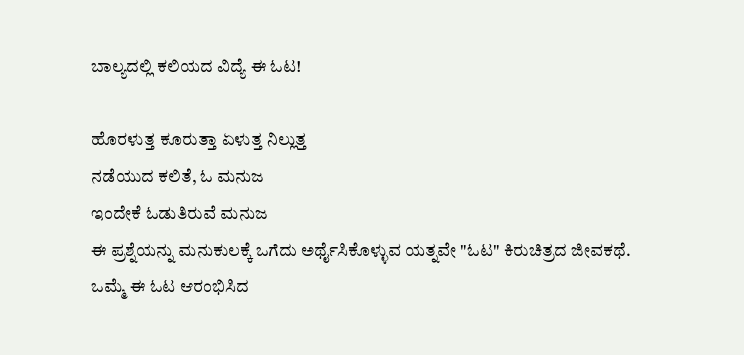ಬಾಲ್ಯದಲ್ಲಿ ಕಲಿಯದ ವಿದ್ಯೆ ಈ ಓಟ!

ಹೊರಳುತ್ತ ಕೂರುತ್ತಾ ಏಳುತ್ತ ನಿಲ್ಲುತ್ತ
ನಡೆಯುದ ಕಲಿತೆ, ಓ ಮನುಜ
ಇಂದೇಕೆ ಓಡುತಿರುವೆ ಮನುಜ
ಈ ಪ್ರಶ್ನೆಯನ್ನು ಮನುಕುಲಕ್ಕೆ ಒಗೆದು ಅರ್ಥೈಸಿಕೊಳ್ಳುವ ಯತ್ನವೇ "ಓಟ" ಕಿರುಚಿತ್ರದ ಜೀವಕಥೆ.
ಒಮ್ಮೆ ಈ ಓಟ ಆರಂಭಿಸಿದ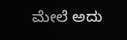ಮೇಲೆ ಅದು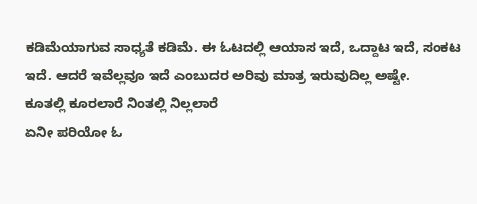ಕಡಿಮೆಯಾಗುವ ಸಾಧ್ಯತೆ ಕಡಿಮೆ. ಈ ಓಟದಲ್ಲಿ ಆಯಾಸ ಇದೆ, ಒದ್ದಾಟ ಇದೆ, ಸಂಕಟ ಇದೆ. ಆದರೆ ಇವೆಲ್ಲವೂ ಇದೆ ಎಂಬುದರ ಅರಿವು ಮಾತ್ರ ಇರುವುದಿಲ್ಲ ಅಷ್ಟೇ.
ಕೂತಲ್ಲಿ ಕೂರಲಾರೆ ನಿಂತಲ್ಲಿ ನಿಲ್ಲಲಾರೆ
ಏನೀ ಪರಿಯೋ ಓ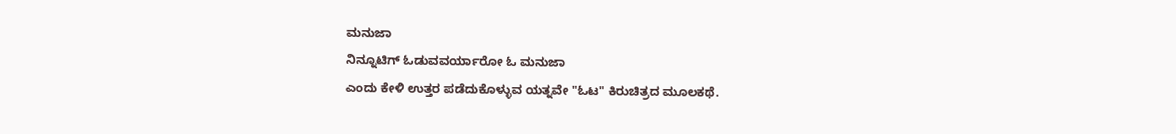ಮನುಜಾ
ನಿನ್ನೂಟಿಗ್ ಓಡುವವರ್ಯಾರೋ ಓ ಮನುಜಾ
ಎಂದು ಕೇಳಿ ಉತ್ತರ ಪಡೆದುಕೊಳ್ಳುವ ಯತ್ನವೇ "ಓಟ" ಕಿರುಚಿತ್ರದ ಮೂಲಕಥೆ.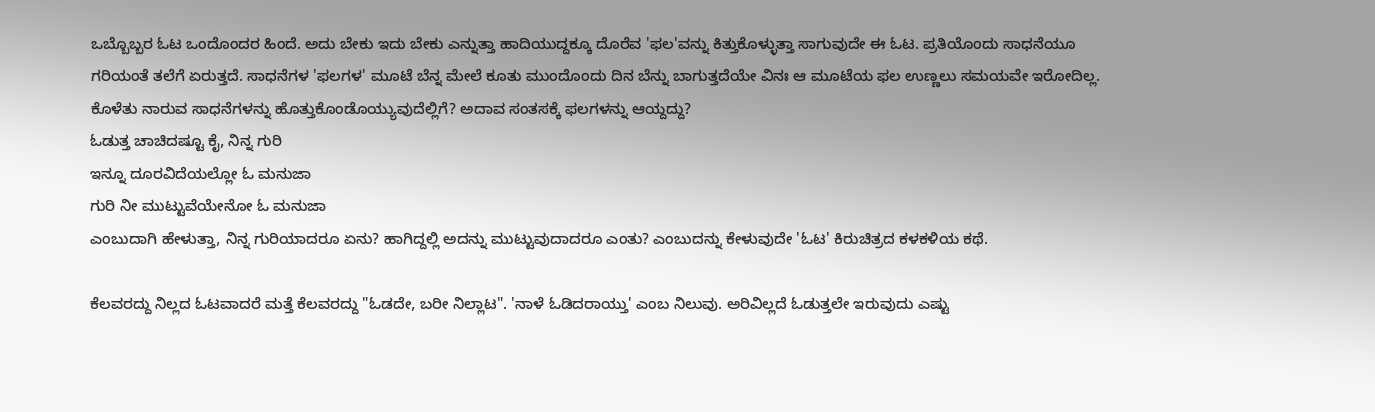ಒಬ್ಬೊಬ್ಬರ ಓಟ ಒಂದೊಂದರ ಹಿಂದೆ. ಅದು ಬೇಕು ಇದು ಬೇಕು ಎನ್ನುತ್ತಾ ಹಾದಿಯುದ್ದಕ್ಕೂ ದೊರೆವ 'ಫಲ'ವನ್ನು ಕಿತ್ತುಕೊಳ್ಳುತ್ತಾ ಸಾಗುವುದೇ ಈ ಓಟ. ಪ್ರತಿಯೊಂದು ಸಾಧನೆಯೂ ಗರಿಯಂತೆ ತಲೆಗೆ ಏರುತ್ತದೆ. ಸಾಧನೆಗಳ 'ಫಲಗಳ' ಮೂಟೆ ಬೆನ್ನ ಮೇಲೆ ಕೂತು ಮುಂದೊಂದು ದಿನ ಬೆನ್ನು ಬಾಗುತ್ತದೆಯೇ ವಿನಃ ಆ ಮೂಟೆಯ ಫಲ ಉಣ್ಣಲು ಸಮಯವೇ ಇರೋದಿಲ್ಲ. ಕೊಳೆತು ನಾರುವ ಸಾಧನೆಗಳನ್ನು ಹೊತ್ತುಕೊಂಡೊಯ್ಯುವುದೆಲ್ಲಿಗೆ? ಅದಾವ ಸಂತಸಕ್ಕೆ ಫಲಗಳನ್ನು ಆಯ್ದದ್ದು?
ಓಡುತ್ತ ಚಾಚಿದಷ್ಟೂ ಕೈ, ನಿನ್ನ ಗುರಿ
ಇನ್ನೂ ದೂರವಿದೆಯಲ್ಲೋ ಓ ಮನುಜಾ
ಗುರಿ ನೀ ಮುಟ್ಟುವೆಯೇನೋ ಓ ಮನುಜಾ
ಎಂಬುದಾಗಿ ಹೇಳುತ್ತಾ, ನಿನ್ನ ಗುರಿಯಾದರೂ ಏನು? ಹಾಗಿದ್ದಲ್ಲಿ ಅದನ್ನು ಮುಟ್ಟುವುದಾದರೂ ಎಂತು? ಎಂಬುದನ್ನು ಕೇಳುವುದೇ 'ಓಟ' ಕಿರುಚಿತ್ರದ ಕಳಕಳಿಯ ಕಥೆ.

ಕೆಲವರದ್ದು ನಿಲ್ಲದ ಓಟವಾದರೆ ಮತ್ತೆ ಕೆಲವರದ್ದು "ಓಡದೇ, ಬರೀ ನಿಲ್ಲಾಟ". 'ನಾಳೆ ಓಡಿದರಾಯ್ತು' ಎಂಬ ನಿಲುವು. ಅರಿವಿಲ್ಲದೆ ಓಡುತ್ತಲೇ ಇರುವುದು ಎಷ್ಟು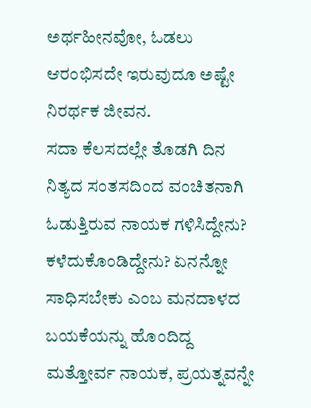ಅರ್ಥಹೀನವೋ, ಓಡಲು ಆರಂಭಿಸದೇ ಇರುವುದೂ ಅಷ್ಟೇ ನಿರರ್ಥಕ ಜೀವನ.
ಸದಾ ಕೆಲಸದಲ್ಲೇ ತೊಡಗಿ ದಿನ ನಿತ್ಯದ ಸಂತಸದಿಂದ ವಂಚಿತನಾಗಿ ಓಡುತ್ತಿರುವ ನಾಯಕ ಗಳಿಸಿದ್ದೇನು? ಕಳೆದುಕೊಂಡಿದ್ದೇನು? ಏನನ್ನೋ ಸಾಧಿಸಬೇಕು ಎಂಬ ಮನದಾಳದ ಬಯಕೆಯನ್ನು ಹೊಂದಿದ್ದ ಮತ್ತೋರ್ವ ನಾಯಕ, ಪ್ರಯತ್ನವನ್ನೇ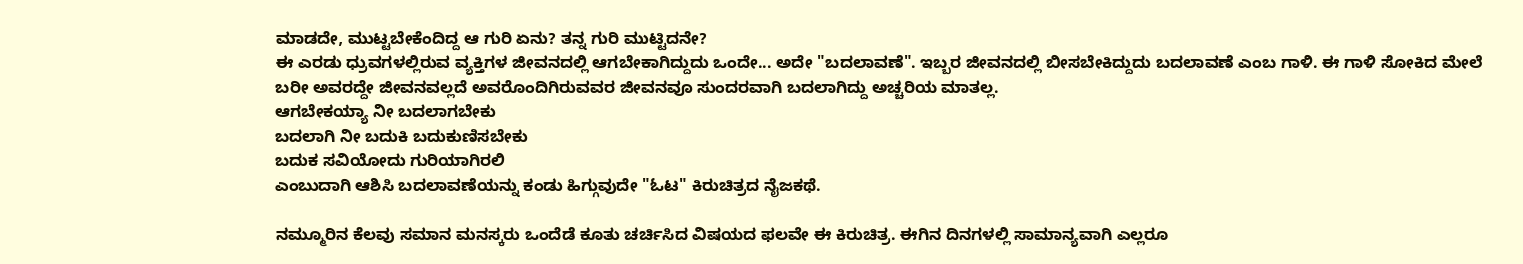ಮಾಡದೇ, ಮುಟ್ಟಬೇಕೆಂದಿದ್ದ ಆ ಗುರಿ ಏನು? ತನ್ನ ಗುರಿ ಮುಟ್ಟಿದನೇ?
ಈ ಎರಡು ಧ್ರುವಗಳಲ್ಲಿರುವ ವ್ಯಕ್ತಿಗಳ ಜೀವನದಲ್ಲಿ ಆಗಬೇಕಾಗಿದ್ದುದು ಒಂದೇ... ಅದೇ "ಬದಲಾವಣೆ". ಇಬ್ಬರ ಜೀವನದಲ್ಲಿ ಬೀಸಬೇಕಿದ್ದುದು ಬದಲಾವಣೆ ಎಂಬ ಗಾಳಿ. ಈ ಗಾಳಿ ಸೋಕಿದ ಮೇಲೆ ಬರೀ ಅವರದ್ದೇ ಜೀವನವಲ್ಲದೆ ಅವರೊಂದಿಗಿರುವವರ ಜೀವನವೂ ಸುಂದರವಾಗಿ ಬದಲಾಗಿದ್ದು ಅಚ್ಚರಿಯ ಮಾತಲ್ಲ.
ಆಗಬೇಕಯ್ಯಾ ನೀ ಬದಲಾಗಬೇಕು
ಬದಲಾಗಿ ನೀ ಬದುಕಿ ಬದುಕುಣಿಸಬೇಕು
ಬದುಕ ಸವಿಯೋದು ಗುರಿಯಾಗಿರಲಿ
ಎಂಬುದಾಗಿ ಆಶಿಸಿ ಬದಲಾವಣೆಯನ್ನು ಕಂಡು ಹಿಗ್ಗುವುದೇ "ಓಟ" ಕಿರುಚಿತ್ರದ ನೈಜಕಥೆ.

ನಮ್ಮೂರಿನ ಕೆಲವು ಸಮಾನ ಮನಸ್ಕರು ಒಂದೆಡೆ ಕೂತು ಚರ್ಚಿಸಿದ ವಿಷಯದ ಫಲವೇ ಈ ಕಿರುಚಿತ್ರ. ಈಗಿನ ದಿನಗಳಲ್ಲಿ ಸಾಮಾನ್ಯವಾಗಿ ಎಲ್ಲರೂ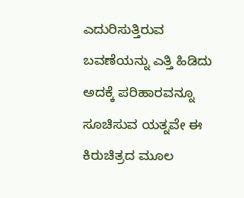ಎದುರಿಸುತ್ತಿರುವ ಬವಣೆಯನ್ನು ಎತ್ತಿ ಹಿಡಿದು ಅದಕ್ಕೆ ಪರಿಹಾರವನ್ನೂ ಸೂಚಿಸುವ ಯತ್ನವೇ ಈ ಕಿರುಚಿತ್ರದ ಮೂಲ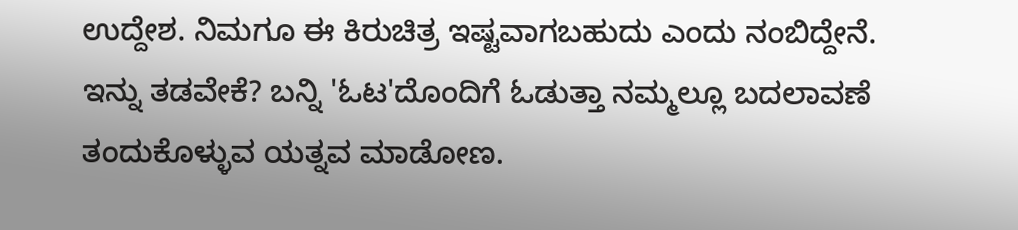ಉದ್ದೇಶ. ನಿಮಗೂ ಈ ಕಿರುಚಿತ್ರ ಇಷ್ಟವಾಗಬಹುದು ಎಂದು ನಂಬಿದ್ದೇನೆ.
ಇನ್ನು ತಡವೇಕೆ? ಬನ್ನಿ 'ಓಟ'ದೊಂದಿಗೆ ಓಡುತ್ತಾ ನಮ್ಮಲ್ಲೂ ಬದಲಾವಣೆ ತಂದುಕೊಳ್ಳುವ ಯತ್ನವ ಮಾಡೋಣ.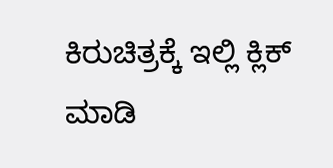ಕಿರುಚಿತ್ರಕ್ಕೆ ಇಲ್ಲಿ ಕ್ಲಿಕ್ ಮಾಡಿ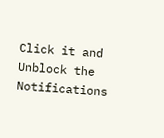Click it and Unblock the Notifications